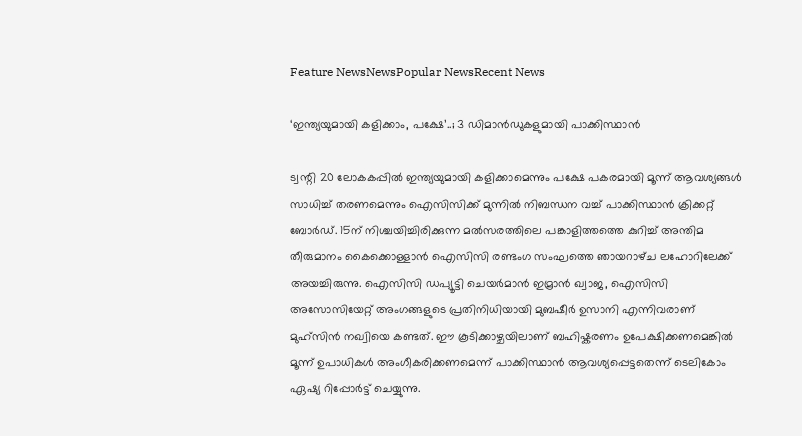Feature NewsNewsPopular NewsRecent News

‘ഇന്ത്യയുമായി കളിക്കാം, പക്ഷേ’..; 3 ഡിമാൻഡുകളുമായി പാക്കിസ്ഥാൻ

ട്വന്റി 20 ലോകകപ്പിൽ ഇന്ത്യയുമായി കളിക്കാമെന്നും പക്ഷേ പകരമായി മൂന്ന് ആവശ്യങ്ങൾ സാധിച്ച് തരണമെന്നും ഐസിസിക്ക് മുന്നിൽ നിബന്ധന വച്ച് പാക്കിസ്ഥാൻ ക്രിക്കറ്റ് ബോർഡ്. 15ന് നിശ്ചയിച്ചിരിക്കുന്ന മൽസരത്തിലെ പങ്കാളിത്തത്തെ കുറിച്ച് അന്തിമ തീരുമാനം കൈക്കൊള്ളാൻ ഐസിസി രണ്ടംഗ സംഘത്തെ ഞായറാഴ്‌ച ലഹോറിലേക്ക് അയച്ചിരുന്നു. ഐസിസി ഡപ്യൂട്ടി ചെയർമാൻ ഇമ്രാൻ ഖ്വാജ, ഐസിസി അസോസിയേറ്റ് അംഗങ്ങളുടെ പ്രതിനിധിയായി മുബഷീർ ഉസാനി എന്നിവരാണ് മുഹ്സിൻ നഖ്വിയെ കണ്ടത്. ഈ കൂടിക്കാഴ്ചയിലാണ് ബഹിഷ്കരണം ഉപേക്ഷിക്കണമെങ്കിൽ മൂന്ന് ഉപാധികൾ അംഗീകരിക്കണമെന്ന് പാക്കിസ്ഥാൻ ആവശ്യപ്പെട്ടതെന്ന് ടെലികോം ഏഷ്യ റിപ്പോർട്ട് ചെയ്യുന്നു.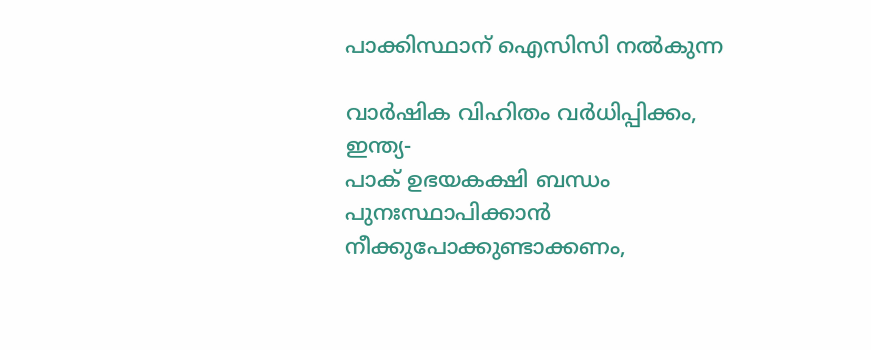പാക്കിസ്ഥാന് ഐസിസി നൽകുന്ന

വാർഷിക വിഹിതം വർധിപ്പിക്കം, ഇന്ത്യ-
പാക് ഉഭയകക്ഷി ബന്ധം
പുനഃസ്ഥാപിക്കാൻ
നീക്കുപോക്കുണ്ടാക്കണം,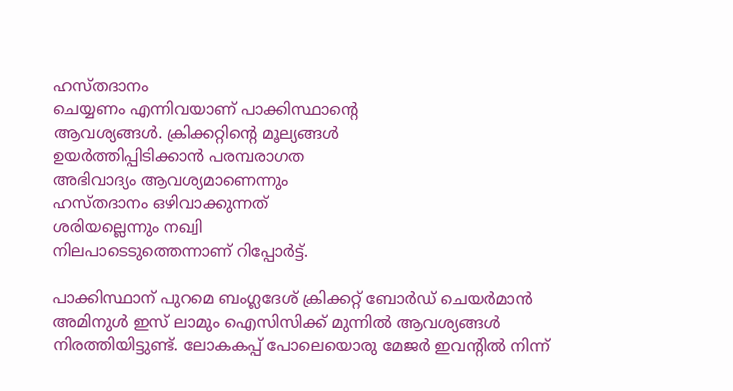ഹസ്‌തദാനം
ചെയ്യണം എന്നിവയാണ് പാക്കിസ്ഥാന്റെ
ആവശ്യങ്ങൾ. ക്രിക്കറ്റിൻ്റെ മൂല്യങ്ങൾ
ഉയർത്തിപ്പിടിക്കാൻ പരമ്പരാഗത
അഭിവാദ്യം ആവശ്യമാണെന്നും
ഹസ്തദാനം ഒഴിവാക്കുന്നത്
ശരിയല്ലെന്നും നഖ്വി
നിലപാടെടുത്തെന്നാണ് റിപ്പോർട്ട്.

പാക്കിസ്ഥാന് പുറമെ ബംഗ്ലദേശ് ക്രിക്കറ്റ് ബോർഡ് ചെയർമാൻ അമിനുൾ ഇസ് ലാമും ഐസിസിക്ക് മുന്നിൽ ആവശ്യങ്ങൾ നിരത്തിയിട്ടുണ്ട്. ലോകകപ്പ് പോലെയൊരു മേജർ ഇവന്റിൽ നിന്ന്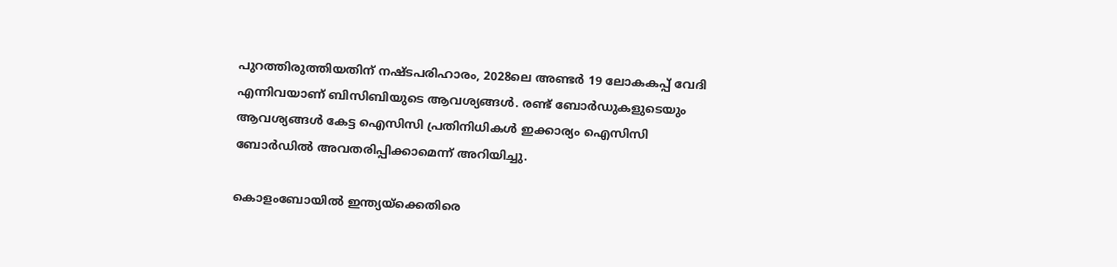പുറത്തിരുത്തിയതിന് നഷ്ടപരിഹാരം, 2028ലെ അണ്ടർ 19 ലോകകപ്പ് വേദി എന്നിവയാണ് ബിസിബിയുടെ ആവശ്യങ്ങൾ. രണ്ട് ബോർഡുകളുടെയും ആവശ്യങ്ങൾ കേട്ട ഐസിസി പ്രതിനിധികൾ ഇക്കാര്യം ഐസിസി ബോർഡിൽ അവതരിപ്പിക്കാമെന്ന് അറിയിച്ചു.

കൊളംബോയിൽ ഇന്ത്യയ്ക്കെതിരെ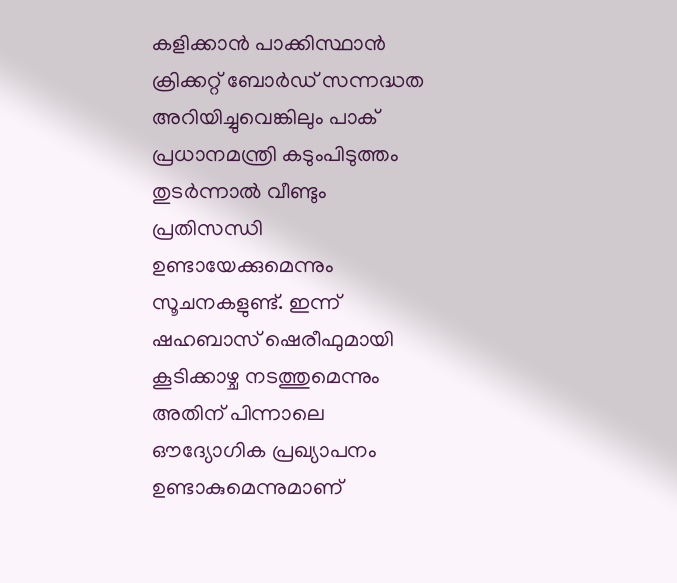കളിക്കാൻ പാക്കിസ്ഥാൻ ക്രിക്കറ്റ് ബോർഡ് സന്നദ്ധത അറിയിച്ചുവെങ്കിലും പാക് പ്രധാനമന്ത്രി കടുംപിടുത്തം തുടർന്നാൽ വീണ്ടും പ്രതിസന്ധി ഉണ്ടായേക്കുമെന്നും സൂചനകളുണ്ട്. ഇന്ന് ഷഹബാസ് ഷെരീഫുമായി കൂടിക്കാഴ്ച നടത്തുമെന്നും അതിന് പിന്നാലെ ഔദ്യോഗിക പ്രഖ്യാപനം ഉണ്ടാകുമെന്നുമാണ്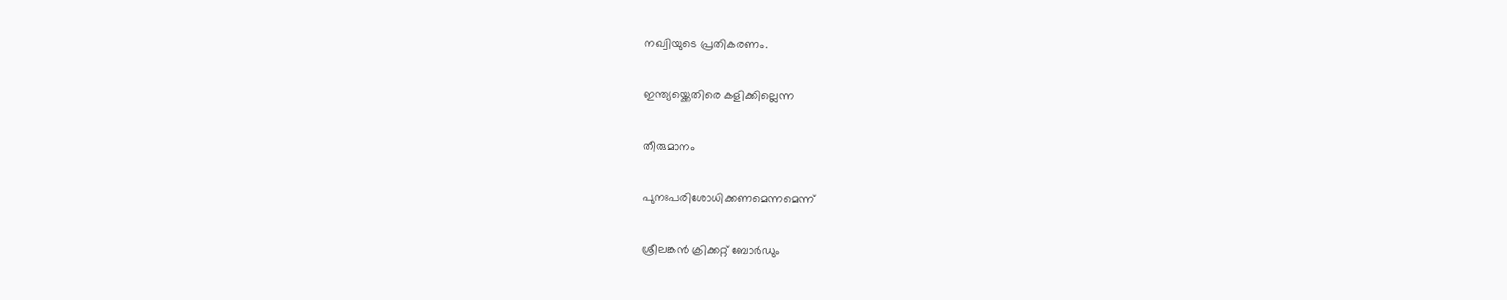നഖ്വിയുടെ പ്രതികരണം.

ഇന്ത്യയ്ക്കെതിരെ കളിക്കില്ലെന്ന

തീരുമാനം

പുനഃപരിശോധിക്കണമെന്നമെന്ന്

ശ്രീലങ്കൻ ക്രിക്കറ്റ് ബോർഡും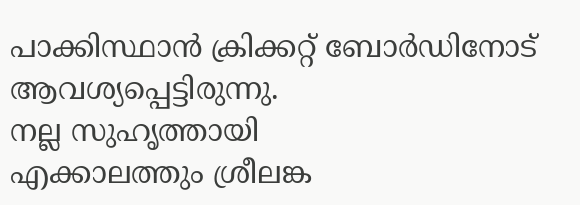പാക്കിസ്ഥാൻ ക്രിക്കറ്റ് ബോർഡിനോട്
ആവശ്യപ്പെട്ടിരുന്നു.
നല്ല സുഹൃത്തായി
എക്കാലത്തും ശ്രീലങ്ക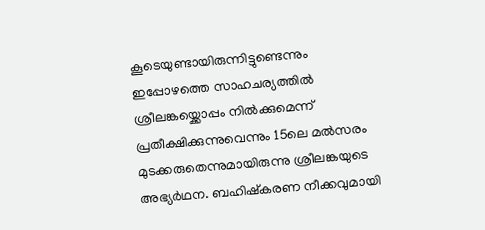കൂടെയുണ്ടായിരുന്നിട്ടുണ്ടെന്നും
ഇപ്പോഴത്തെ സാഹചര്യത്തിൽ
ശ്രീലങ്കയ്ക്കൊപ്പം നിൽക്കുമെന്ന്
പ്രതീക്ഷിക്കുന്നുവെന്നും 15ലെ മൽസരം
മുടക്കരുതെന്നുമായിരുന്നു ശ്രീലങ്കയുടെ
അഭ്യർഥന. ബഹിഷ്കരണ നീക്കവുമായി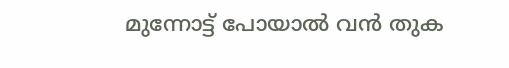മുന്നോട്ട് പോയാൽ വൻ തുക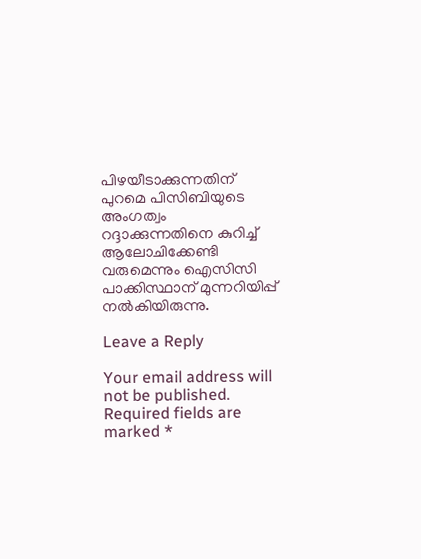പിഴയീടാക്കുന്നതിന് പുറമെ പിസിബിയുടെ
അംഗത്വം റദ്ദാക്കുന്നതിനെ കുറിച്ച്
ആലോചിക്കേണ്ടി വരുമെന്നും ഐസിസി
പാക്കിസ്ഥാന് മുന്നറിയിപ്പ്
നൽകിയിരുന്നു.

Leave a Reply

Your email address will not be published. Required fields are marked *